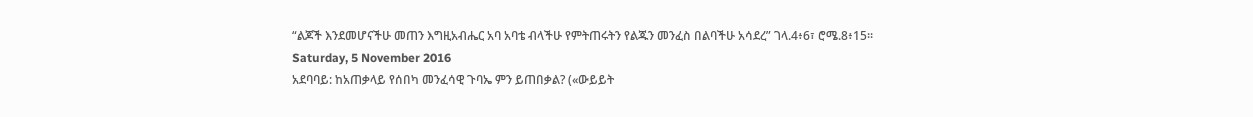“ልጆች እንደመሆናችሁ መጠን እግዚአብሔር አባ አባቴ ብላችሁ የምትጠሩትን የልጁን መንፈስ በልባችሁ አሳደረ” ገላ.4፥6፣ ሮሜ.8፥15፡፡
Saturday, 5 November 2016
አደባባይ: ከአጠቃላይ የሰበካ መንፈሳዊ ጉባኤ ምን ይጠበቃል? («ውይይት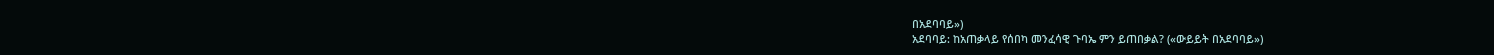በአደባባይ»)
አደባባይ: ከአጠቃላይ የሰበካ መንፈሳዊ ጉባኤ ምን ይጠበቃል? («ውይይት በአደባባይ»)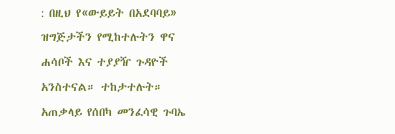: በዚህ የ«ውይይት በአደባባይ» ዝግጅታችን የሚከተሉትን ዋና ሐሳቦች እና ተያያዥ ጉዳዮች አንስተናል። ተከታተሉት። አጠቃላይ የሰበካ መንፈሳዊ ጉባኤ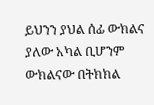ይህንን ያህል ሰፊ ውክልና ያለው አካል ቢሆንም ውክልናው በትክክል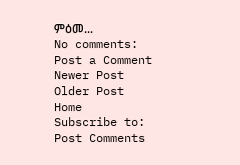ምዕመ...
No comments:
Post a Comment
Newer Post
Older Post
Home
Subscribe to:
Post Comments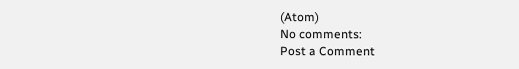(Atom)
No comments:
Post a Comment